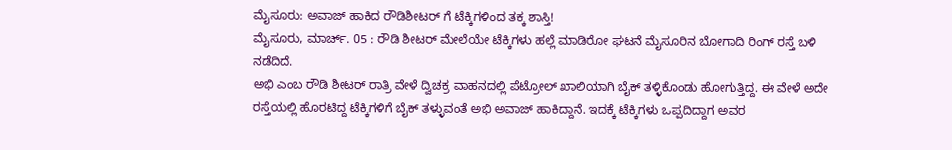ಮೈಸೂರು: ಅವಾಜ್ ಹಾಕಿದ ರೌಡಿಶೀಟರ್ ಗೆ ಟೆಕ್ಕಿಗಳಿಂದ ತಕ್ಕ ಶಾಸ್ತಿ!
ಮೈಸೂರು, ಮಾರ್ಚ್. 05 : ರೌಡಿ ಶೀಟರ್ ಮೇಲೆಯೇ ಟೆಕ್ಕಿಗಳು ಹಲ್ಲೆ ಮಾಡಿರೋ ಘಟನೆ ಮೈಸೂರಿನ ಬೋಗಾದಿ ರಿಂಗ್ ರಸ್ತೆ ಬಳಿ ನಡೆದಿದೆ.
ಅಭಿ ಎಂಬ ರೌಡಿ ಶೀಟರ್ ರಾತ್ರಿ ವೇಳೆ ದ್ವಿಚಕ್ರ ವಾಹನದಲ್ಲಿ ಪೆಟ್ರೋಲ್ ಖಾಲಿಯಾಗಿ ಬೈಕ್ ತಳ್ಳಿಕೊಂಡು ಹೋಗುತ್ತಿದ್ದ. ಈ ವೇಳೆ ಅದೇ ರಸ್ತೆಯಲ್ಲಿ ಹೊರಟಿದ್ದ ಟೆಕ್ಕಿಗಳಿಗೆ ಬೈಕ್ ತಳ್ಳುವಂತೆ ಅಭಿ ಅವಾಜ್ ಹಾಕಿದ್ದಾನೆ. ಇದಕ್ಕೆ ಟೆಕ್ಕಿಗಳು ಒಪ್ಪದಿದ್ದಾಗ ಅವರ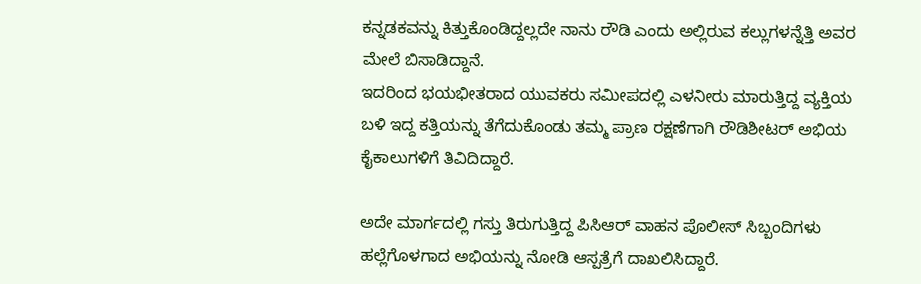ಕನ್ನಡಕವನ್ನು ಕಿತ್ತುಕೊಂಡಿದ್ದಲ್ಲದೇ ನಾನು ರೌಡಿ ಎಂದು ಅಲ್ಲಿರುವ ಕಲ್ಲುಗಳನ್ನೆತ್ತಿ ಅವರ ಮೇಲೆ ಬಿಸಾಡಿದ್ದಾನೆ.
ಇದರಿಂದ ಭಯಭೀತರಾದ ಯುವಕರು ಸಮೀಪದಲ್ಲಿ ಎಳನೀರು ಮಾರುತ್ತಿದ್ದ ವ್ಯಕ್ತಿಯ ಬಳಿ ಇದ್ದ ಕತ್ತಿಯನ್ನು ತೆಗೆದುಕೊಂಡು ತಮ್ಮ ಪ್ರಾಣ ರಕ್ಷಣೆಗಾಗಿ ರೌಡಿಶೀಟರ್ ಅಭಿಯ ಕೈಕಾಲುಗಳಿಗೆ ತಿವಿದಿದ್ದಾರೆ.

ಅದೇ ಮಾರ್ಗದಲ್ಲಿ ಗಸ್ತು ತಿರುಗುತ್ತಿದ್ದ ಪಿಸಿಆರ್ ವಾಹನ ಪೊಲೀಸ್ ಸಿಬ್ಬಂದಿಗಳು ಹಲ್ಲೆಗೊಳಗಾದ ಅಭಿಯನ್ನು ನೋಡಿ ಆಸ್ಪತ್ರೆಗೆ ದಾಖಲಿಸಿದ್ದಾರೆ.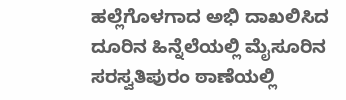ಹಲ್ಲೆಗೊಳಗಾದ ಅಭಿ ದಾಖಲಿಸಿದ ದೂರಿನ ಹಿನ್ನೆಲೆಯಲ್ಲಿ ಮೈಸೂರಿನ ಸರಸ್ವತಿಪುರಂ ಠಾಣೆಯಲ್ಲಿ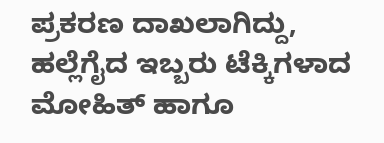ಪ್ರಕರಣ ದಾಖಲಾಗಿದ್ದು, ಹಲ್ಲೆಗೈದ ಇಬ್ಬರು ಟೆಕ್ಕಿಗಳಾದ ಮೋಹಿತ್ ಹಾಗೂ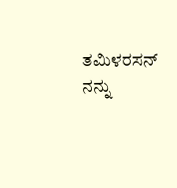ತಮಿಳರಸನ್ ನನ್ನು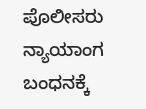ಪೊಲೀಸರು ನ್ಯಾಯಾಂಗ ಬಂಧನಕ್ಕೆ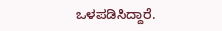ಒಳಪಡಿಸಿದ್ದಾರೆ.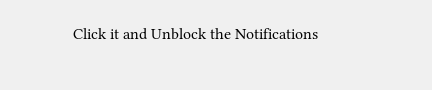Click it and Unblock the Notifications